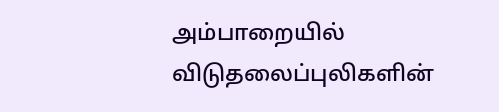அம்பாறையில் விடுதலைப்புலிகளின்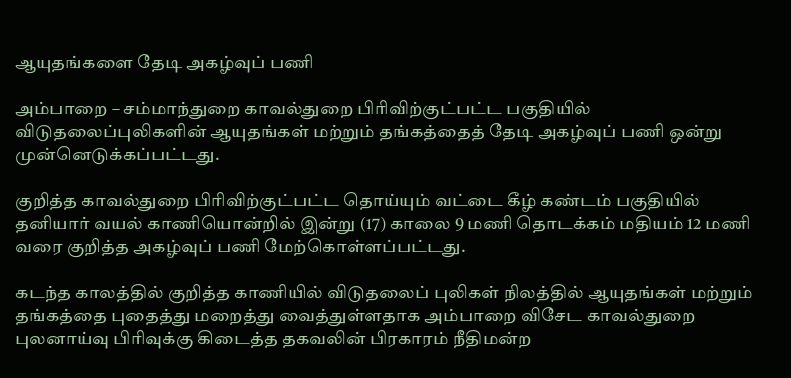ஆயுதங்களை தேடி அகழ்வுப் பணி

அம்பாறை – சம்மாந்துறை காவல்துறை பிரிவிற்குட்பட்ட பகுதியில் விடுதலைப்புலிகளின் ஆயுதங்கள் மற்றும் தங்கத்தைத் தேடி அகழ்வுப் பணி ஒன்று முன்னெடுக்கப்பட்டது.

குறித்த காவல்துறை பிரிவிற்குட்பட்ட தொய்யும் வட்டை கீழ் கண்டம் பகுதியில் தனியார் வயல் காணியொன்றில் இன்று (17) காலை 9 மணி தொடக்கம் மதியம் 12 மணி வரை குறித்த அகழ்வுப் பணி மேற்கொள்ளப்பட்டது.

கடந்த காலத்தில் குறித்த காணியில் விடுதலைப் புலிகள் நிலத்தில் ஆயுதங்கள் மற்றும் தங்கத்தை புதைத்து மறைத்து வைத்துள்ளதாக அம்பாறை விசேட காவல்துறை புலனாய்வு பிரிவுக்கு கிடைத்த தகவலின் பிரகாரம் நீதிமன்ற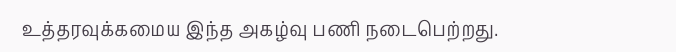உத்தரவுக்கமைய இந்த அகழ்வு பணி நடைபெற்றது.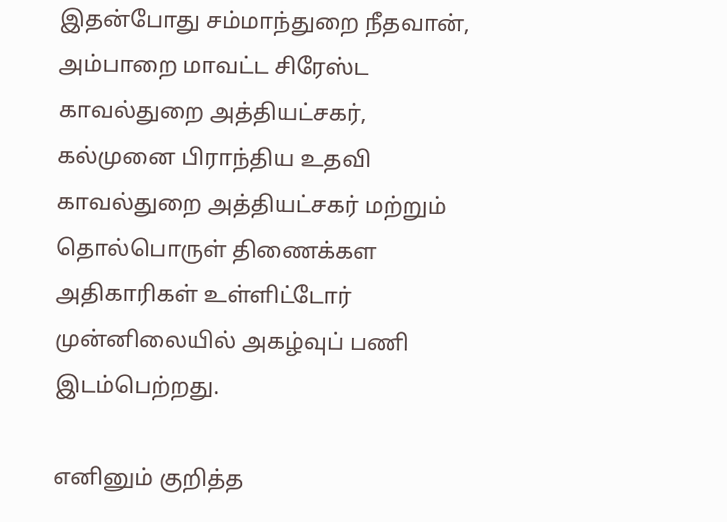இதன்போது சம்மாந்துறை நீதவான், அம்பாறை மாவட்ட சிரேஸ்ட காவல்துறை அத்தியட்சகர், கல்முனை பிராந்திய உதவி காவல்துறை அத்தியட்சகர் மற்றும் தொல்பொருள் திணைக்கள அதிகாரிகள் உள்ளிட்டோர் முன்னிலையில் அகழ்வுப் பணி இடம்பெற்றது.

எனினும் குறித்த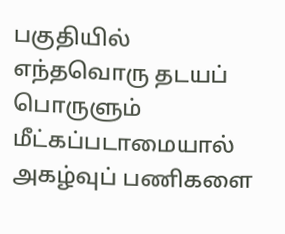பகுதியில் எந்தவொரு தடயப் பொருளும் மீட்கப்படாமையால் அகழ்வுப் பணிகளை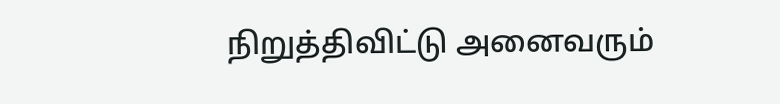நிறுத்திவிட்டு அனைவரும்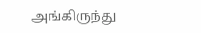அங்கிருந்து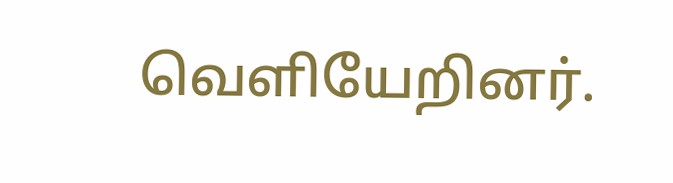வெளியேறினர்.